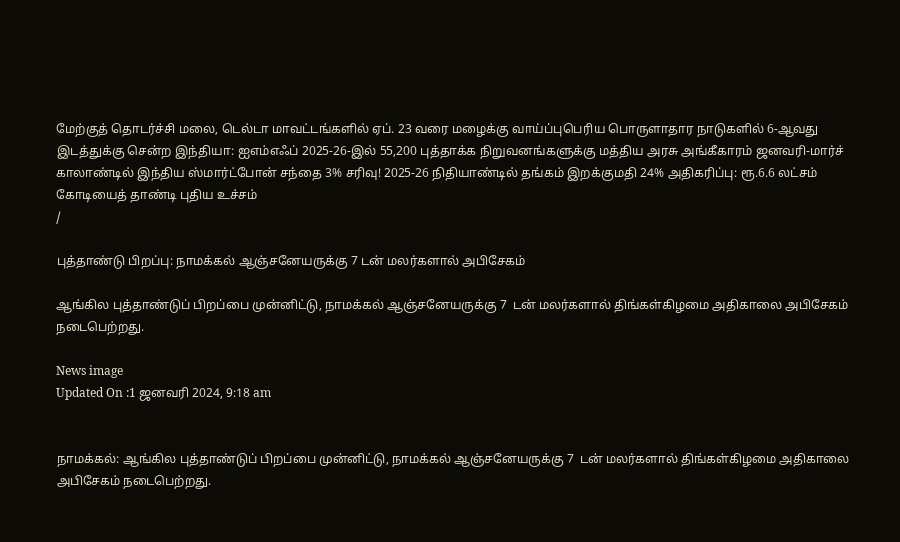மேற்குத் தொடர்ச்சி மலை, டெல்டா மாவட்டங்களில் ஏப். 23 வரை மழைக்கு வாய்ப்புபெரிய பொருளாதார நாடுகளில் 6-ஆவது இடத்துக்கு சென்ற இந்தியா: ஐஎம்எஃப் 2025-26-இல் 55,200 புத்தாக்க நிறுவனங்களுக்கு மத்திய அரசு அங்கீகாரம் ஜனவரி-மார்ச் காலாண்டில் இந்திய ஸ்மார்ட்போன் சந்தை 3% சரிவு! 2025-26 நிதியாண்டில் தங்கம் இறக்குமதி 24% அதிகரிப்பு: ரூ.6.6 லட்சம் கோடியைத் தாண்டி புதிய உச்சம்
/

புத்தாண்டு பிறப்பு: நாமக்கல் ஆஞ்சனேயருக்கு 7 டன் மலர்களால் அபிசேகம்

ஆங்கில புத்தாண்டுப் பிறப்பை முன்னிட்டு, நாமக்கல் ஆஞ்சனேயருக்கு 7  டன் மலர்களால் திங்கள்கிழமை அதிகாலை அபிசேகம் நடைபெற்றது.

News image
Updated On :1 ஜனவரி 2024, 9:18 am


நாமக்கல்: ஆங்கில புத்தாண்டுப் பிறப்பை முன்னிட்டு, நாமக்கல் ஆஞ்சனேயருக்கு 7  டன் மலர்களால் திங்கள்கிழமை அதிகாலை அபிசேகம் நடைபெற்றது.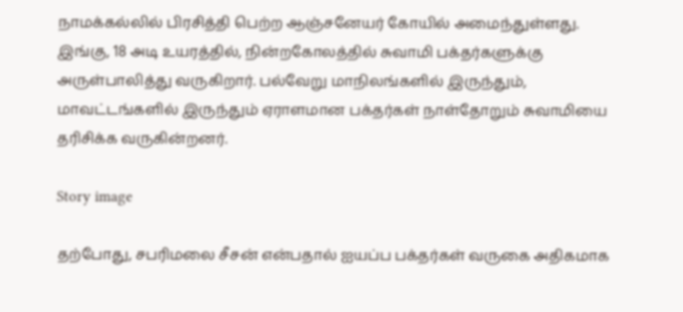நாமக்கல்லில் பிரசித்தி பெற்ற ஆஞ்சனேயர் கோயில் அமைந்துள்ளது. இங்கு, 18 அடி உயரத்தில், நின்றகோலத்தில் சுவாமி பக்தர்களுக்கு அருள்பாலித்து வருகிறார். பல்வேறு மாநிலங்களில் இருந்தும், மாவட்டங்களில் இருந்தும் ஏராளமான பக்தர்கள் நாள்தோறும் சுவாமியை தரிசிக்க வருகின்றனர்.

Story image

தற்போது, சபரிமலை சீசன் என்பதால் ஐயப்ப பக்தர்கள் வருகை அதிகமாக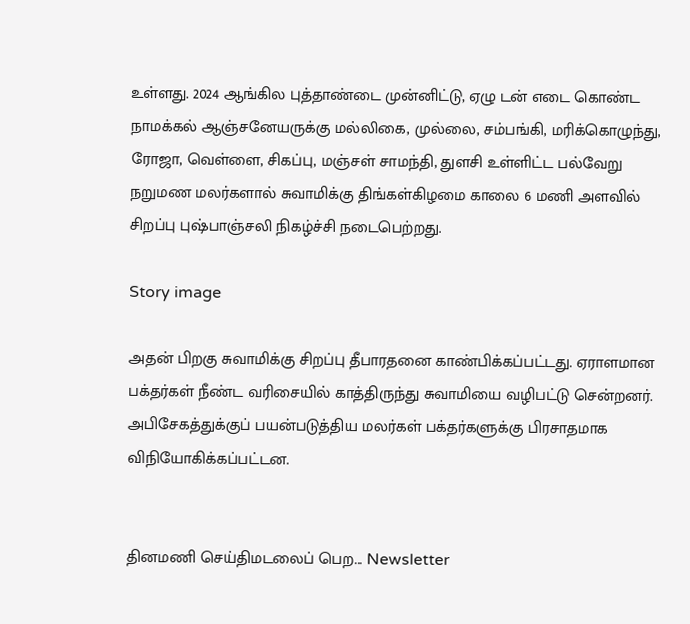உள்ளது. 2024 ஆங்கில புத்தாண்டை முன்னிட்டு, ஏழு டன் எடை கொண்ட நாமக்கல் ஆஞ்சனேயருக்கு மல்லிகை, முல்லை, சம்பங்கி, மரிக்கொழுந்து, ரோஜா, வெள்ளை, சிகப்பு, மஞ்சள் சாமந்தி, துளசி உள்ளிட்ட பல்வேறு நறுமண மலர்களால் சுவாமிக்கு திங்கள்கிழமை காலை 6 மணி அளவில் சிறப்பு புஷ்பாஞ்சலி நிகழ்ச்சி நடைபெற்றது.

Story image

அதன் பிறகு சுவாமிக்கு சிறப்பு தீபாரதனை காண்பிக்கப்பட்டது. ஏராளமான பக்தர்கள் நீண்ட வரிசையில் காத்திருந்து சுவாமியை வழிபட்டு சென்றனர். அபிசேகத்துக்குப் பயன்படுத்திய மலர்கள் பக்தர்களுக்கு பிரசாதமாக விநியோகிக்கப்பட்டன.


தினமணி செய்திமடலைப் பெற... Newsletter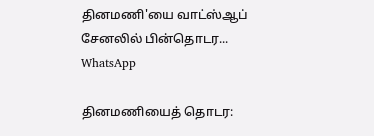தினமணி'யை வாட்ஸ்ஆப் சேனலில் பின்தொடர... WhatsApp

தினமணியைத் தொடர: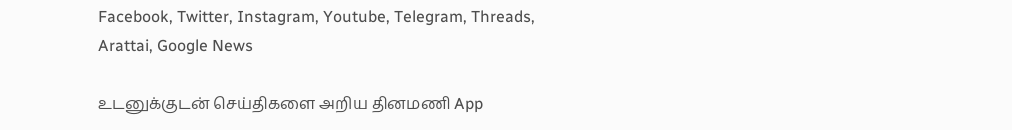Facebook, Twitter, Instagram, Youtube, Telegram, Threads, Arattai, Google News

உடனுக்குடன் செய்திகளை அறிய தினமணி App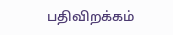பதிவிறக்கம்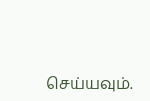செய்யவும்.